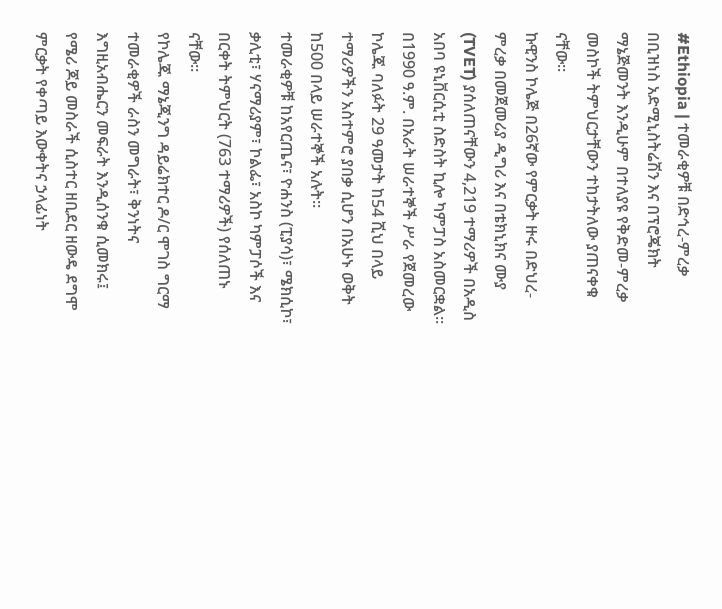#Ethiopia | ተመራቂዎቹ በድኅረ-ምረቃ በቢዝነስ አድሚኒስትሬሽን እና በፕሮጄክት ማኔጅመንት እንዲሁም በተለያዩ የቅድመ-ምረቃ መስኮች ትምህርታቸውን ተከታትለው ያጠናቀቁ ናቸው።
ኩዊንስ ኮሌጅ በ26ኛው የምርቃት ዙሩ በድህረ-ምረቃ በመጀመሪያ ዲግሪ እና በቴክኒክና ሙያ (TVET) ያሰለጠናቸውን 4,219 ተማሪዎች በአዲስ አበባ ዩኒቨርሲቲ ስድስት ኪሎ ካምፓስ አስመርቋል።
በ1990 ዓ.ም. በአራት ሠራተኞች ሥራ የጀመረው ኮሌጁ ባለፉት 29 ዓመታት ከ54 ሺህ በላይ ተማሪዎችን አስተምሮ ያበቃ ሲሆን በአሁኑ ወቅት ከ500 በላይ ሠራተኞች አሉት።
ተመራቂዎቹ ከአየርጤና፣ ዮሐንስ (ፒያሳ)፣ ሜክሲኮ፣ ቃሊቲ፣ ሃናማሪያም፣ ኮልፌ፣ አስኮ ካምፓሶች እና በርቀት ትምህርት (763 ተማሪዎች) የሰለጠኑ ናቸው።
የኮሌጁ ማኔጂንግ ዳይሬክተር ዶ/ር ሞገስ ግርማ ተመራቂዎች ራስን መግራት፣ ቅንነትና እግዚአብሔርን መፍራት እንዲሰንቁ ሲመክሩ፤ የሜሪ ጆይ መስራች ሲስተር ዘቢደር ዘውዴ ደግሞ ምርቃት የቀጣይ እውቀትና ኃላፊነት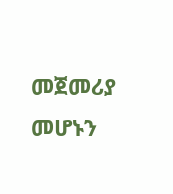መጀመሪያ መሆኑን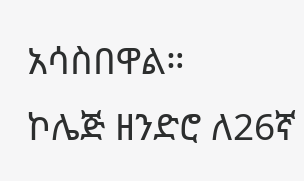አሳስበዋል።
ኮሌጅ ዘንድሮ ለ26ኛ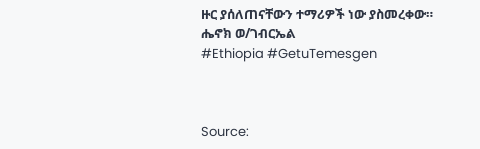ዙር ያሰለጠናቸውን ተማሪዎች ነው ያስመረቀው።
ሔኖክ ወ/ገብርኤል
#Ethiopia #GetuTemesgen



Source: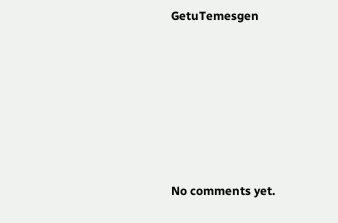GetuTemesgen









No comments yet.